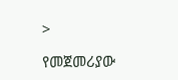>

የመጀመሪያው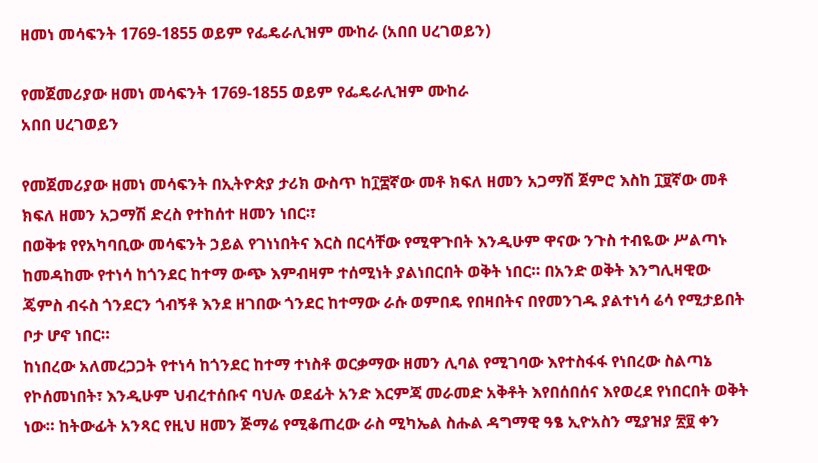ዘመነ መሳፍንት 1769-1855 ወይም የፌዴራሊዝም ሙከራ (አበበ ሀረገወይን)

የመጀመሪያው ዘመነ መሳፍንት 1769-1855 ወይም የፌዴራሊዝም ሙከራ
አበበ ሀረገወይን

የመጀመሪያው ዘመነ መሳፍንት በኢትዮጵያ ታሪክ ውስጥ ከ፲፰ኛው መቶ ክፍለ ዘመን አጋማሽ ጀምሮ እስከ ፲፱ኛው መቶ ክፍለ ዘመን አጋማሽ ድረስ የተከሰተ ዘመን ነበር፡፣
በወቅቱ የየአካባቢው መሳፍንት ኃይል የገነነበትና እርስ በርሳቸው የሚዋጉበት እንዲሁም ዋናው ንጉስ ተብዬው ሥልጣኑ ከመዳከሙ የተነሳ ከጎንደር ከተማ ውጭ እምብዛም ተሰሚነት ያልነበርበት ወቅት ነበር። በአንድ ወቅት እንግሊዛዊው ጄምስ ብሩስ ጎንደርን ጎብኝቶ እንደ ዘገበው ጎንደር ከተማው ራሱ ወምበዴ የበዛበትና በየመንገዱ ያልተነሳ ሬሳ የሚታይበት ቦታ ሆኖ ነበር።
ከነበረው አለመረጋጋት የተነሳ ከጎንደር ከተማ ተነስቶ ወርቃማው ዘመን ሊባል የሚገባው እየተስፋፋ የነበረው ስልጣኔ የኮሰመነበት፣ እንዲሁም ህብረተሰቡና ባህሉ ወደፊት አንድ እርምጃ መራመድ አቅቶት እየበሰበሰና እየወረደ የነበርበት ወቅት ነው። ከትውፊት አንጻር የዚህ ዘመን ጅማሬ የሚቆጠረው ራስ ሚካኤል ስሑል ዳግማዊ ዓፄ ኢዮአስን ሚያዝያ ፳፱ ቀን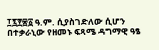፲፯፻፷፩ ዓ.ም. ሲያስገድለው ሲሆን በተቃራኒው የዘመኑ ፍጻሜ ዳግማዊ ዓፄ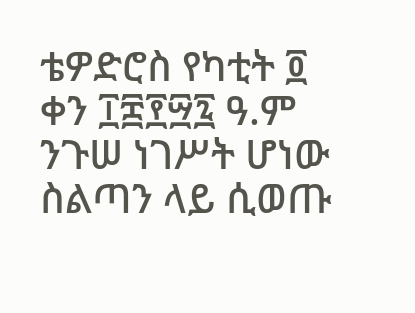ቴዎድሮስ የካቲት ፬ ቀን ፲፰፻፵፯ ዓ.ም ንጉሠ ነገሥት ሆነው ስልጣን ላይ ሲወጡ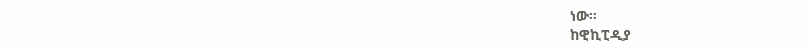ነው።
ከዊኪፒዲያ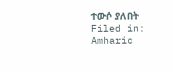ተውሶ ያለበት
Filed in: Amharic